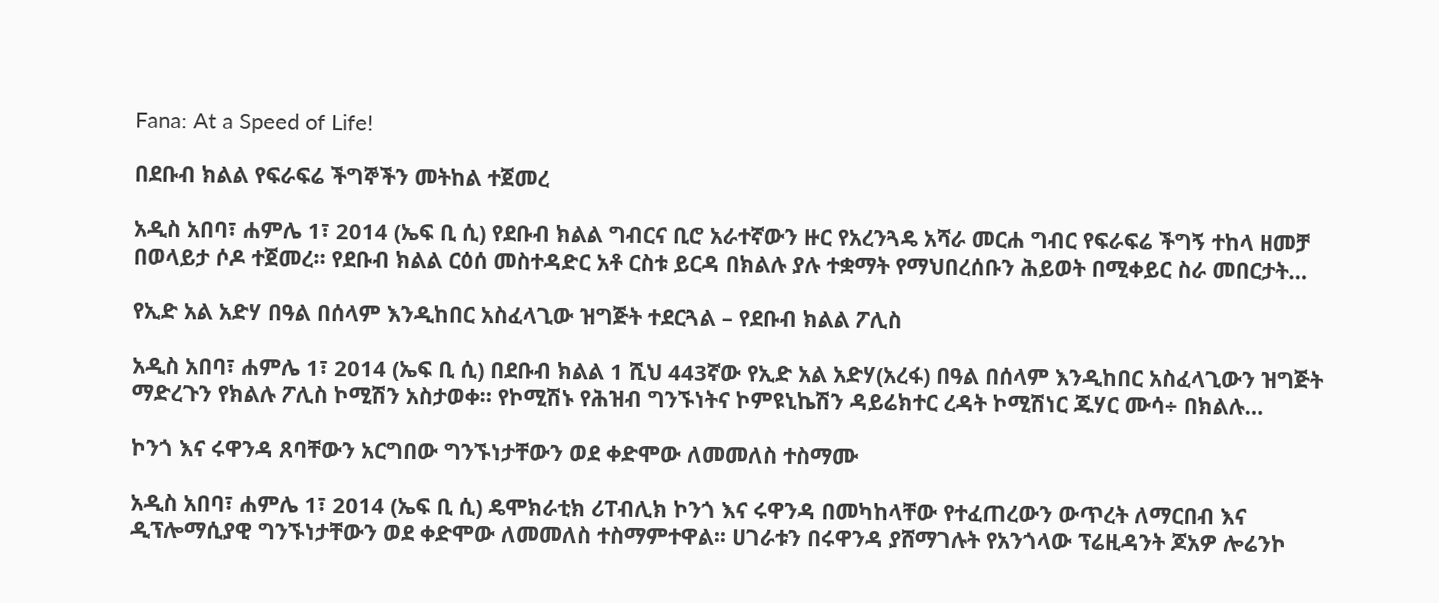Fana: At a Speed of Life!

በደቡብ ክልል የፍራፍሬ ችግኞችን መትከል ተጀመረ

አዲስ አበባ፣ ሐምሌ 1፣ 2014 (ኤፍ ቢ ሲ) የደቡብ ክልል ግብርና ቢሮ አራተኛውን ዙር የአረንጓዴ አሻራ መርሐ ግብር የፍራፍሬ ችግኝ ተከላ ዘመቻ በወላይታ ሶዶ ተጀመረ። የደቡብ ክልል ርዕሰ መስተዳድር አቶ ርስቱ ይርዳ በክልሉ ያሉ ተቋማት የማህበረሰቡን ሕይወት በሚቀይር ስራ መበርታት…

የኢድ አል አድሃ በዓል በሰላም እንዲከበር አስፈላጊው ዝግጅት ተደርጓል – የደቡብ ክልል ፖሊስ

አዲስ አበባ፣ ሐምሌ 1፣ 2014 (ኤፍ ቢ ሲ) በደቡብ ክልል 1 ሺህ 443ኛው የኢድ አል አድሃ(አረፋ) በዓል በሰላም እንዲከበር አስፈላጊውን ዝግጅት ማድረጉን የክልሉ ፖሊስ ኮሚሽን አስታወቀ። የኮሚሽኑ የሕዝብ ግንኙነትና ኮምዩኒኬሽን ዳይሬክተር ረዳት ኮሚሽነር ጁሃር ሙሳ÷ በክልሉ…

ኮንጎ እና ሩዋንዳ ጸባቸውን አርግበው ግንኙነታቸውን ወደ ቀድሞው ለመመለስ ተስማሙ

አዲስ አበባ፣ ሐምሌ 1፣ 2014 (ኤፍ ቢ ሲ) ዴሞክራቲክ ሪፐብሊክ ኮንጎ እና ሩዋንዳ በመካከላቸው የተፈጠረውን ውጥረት ለማርበብ እና ዲፕሎማሲያዊ ግንኙነታቸውን ወደ ቀድሞው ለመመለስ ተስማምተዋል፡፡ ሀገራቱን በሩዋንዳ ያሸማገሉት የአንጎላው ፕሬዚዳንት ጆአዎ ሎሬንኮ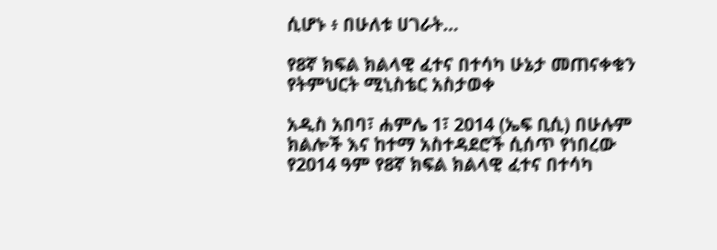ሲሆኑ ፥ በሁለቱ ሀገራት…

የ8ኛ ክፍል ክልላዊ ፈተና በተሳካ ሁኔታ መጠናቀቁን የትምህርት ሚኒስቴር አስታወቀ

አዲስ አበባ፣ ሐምሌ 1፣ 2014 (ኤፍ ቢሲ) በሁሉም ክልሎች እና ከተማ አስተዳደሮች ሲሰጥ የነበረው የ2014 ዓም የ8ኛ ክፍል ክልላዊ ፈተና በተሳካ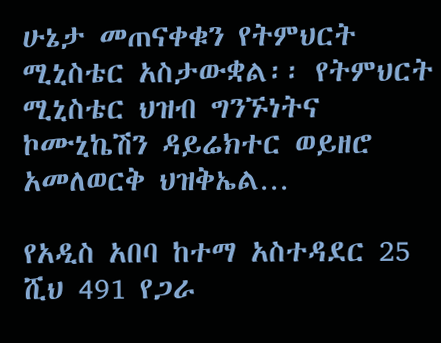ሁኔታ መጠናቀቁን የትምህርት ሚኒስቴር አስታውቋል፡፡ የትምህርት ሚኒስቴር ህዝብ ግንኙነትና ኮሙኒኬሽን ዳይሬክተር ወይዘሮ አመለወርቅ ህዝቅኤል…

የአዲስ አበባ ከተማ አስተዳደር 25 ሺህ 491 የጋራ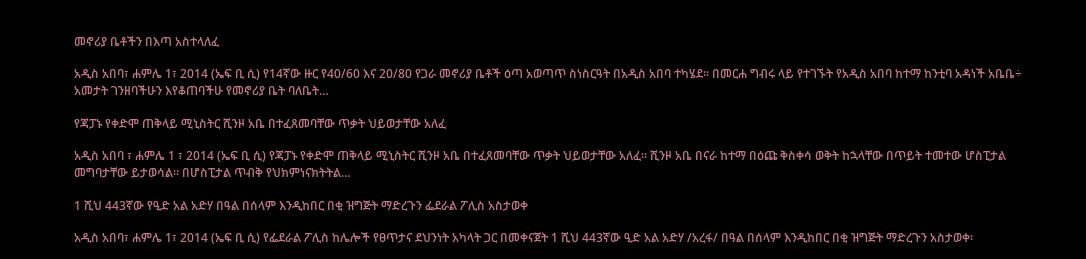መኖሪያ ቤቶችን በእጣ አስተላለፈ

አዲስ አበባ፣ ሐምሌ 1፣ 2014 (ኤፍ ቢ ሲ) የ14ኛው ዙር የ40/60 እና 20/80 የጋራ መኖሪያ ቤቶች ዕጣ አወጣጥ ስነስርዓት በአዲስ አበባ ተካሄደ፡፡ በመርሐ ግብሩ ላይ የተገኙት የአዲስ አበባ ከተማ ከንቲባ አዳነች አቤቤ÷ አመታት ገንዘባችሁን እየቆጠባችሁ የመኖሪያ ቤት ባለቤት…

የጃፓኑ የቀድሞ ጠቅላይ ሚኒስትር ሺንዞ አቤ በተፈጸመባቸው ጥቃት ህይወታቸው አለፈ

አዲስ አበባ ፣ ሐምሌ 1 ፣ 2014 (ኤፍ ቢ ሲ) የጃፓኑ የቀድሞ ጠቅላይ ሚኒስትር ሺንዞ አቤ በተፈጸመባቸው ጥቃት ህይወታቸው አለፈ። ሺንዞ አቤ በናራ ከተማ በዕጩ ቅስቀሳ ወቅት ከኋላቸው በጥይት ተመተው ሆስፒታል መግባታቸው ይታወሳል። በሆስፒታል ጥብቅ የህክምነናክትትል…

1 ሺህ 443ኛው የዒድ አል አድሃ በዓል በሰላም እንዲከበር በቂ ዝግጅት ማድረጉን ፌደራል ፖሊስ አስታወቀ

አዲስ አበባ፣ ሐምሌ 1፣ 2014 (ኤፍ ቢ ሲ) የፌደራል ፖሊስ ከሌሎች የፀጥታና ደህንነት አካላት ጋር በመቀናጀት 1 ሺህ 443ኛው ዒድ አል አድሃ /አረፋ/ በዓል በሰላም እንዲከበር በቂ ዝግጅት ማድረጉን አስታወቀ፡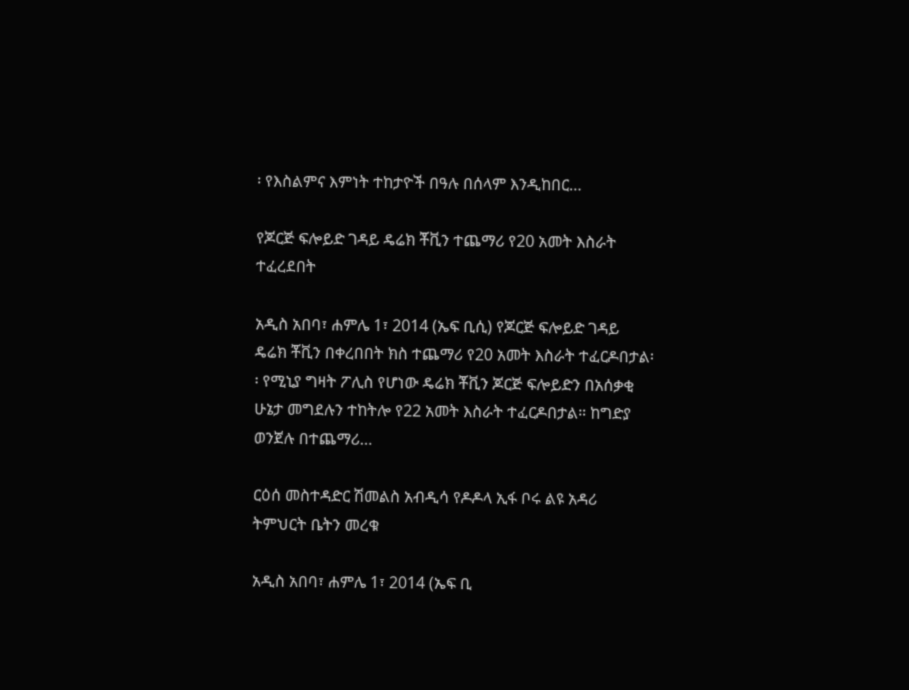፡ የእስልምና እምነት ተከታዮች በዓሉ በሰላም እንዲከበር…

የጆርጅ ፍሎይድ ገዳይ ዴሬክ ቾቪን ተጨማሪ የ20 አመት እስራት ተፈረደበት

አዲስ አበባ፣ ሐምሌ 1፣ 2014 (ኤፍ ቢሲ) የጆርጅ ፍሎይድ ገዳይ ዴሬክ ቾቪን በቀረበበት ክስ ተጨማሪ የ20 አመት እስራት ተፈርዶበታል፡፡ የሚኒያ ግዛት ፖሊስ የሆነው ዴሬክ ቾቪን ጆርጅ ፍሎይድን በአሰቃቂ ሁኔታ መግደሉን ተከትሎ የ22 አመት እስራት ተፈርዶበታል። ከግድያ ወንጀሉ በተጨማሪ…

ርዕሰ መስተዳድር ሽመልስ አብዲሳ የዶዶላ ኢፋ ቦሩ ልዩ አዳሪ ትምህርት ቤትን መረቁ

አዲስ አበባ፣ ሐምሌ 1፣ 2014 (ኤፍ ቢ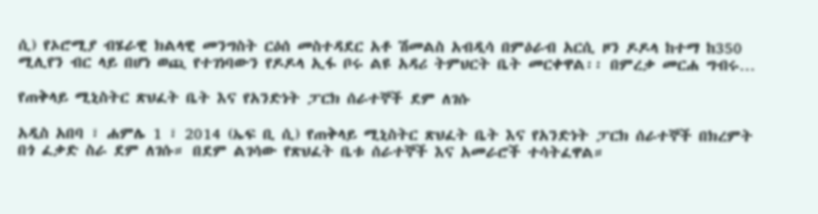ሲ) የኦሮሚያ ብሄራዊ ክልላዊ መንግስት ርዕሰ መስተዳደር አቶ ሽመልስ አብዲሳ በምዕራብ አርሲ ዞን ዶዶላ ከተማ ከ350 ሚሊየን ብር ላይ በሆነ ወጪ የተገነባውን የዶዶላ ኢፋ ቦሩ ልዩ አዳሪ ትምህርት ቤት መርቀዋል፡፡ በምረቃ መርሐ ግብሩ…

የጠቅላይ ሚኒስትር ጽህፈት ቤት እና የአንድነት ፓርክ ሰራተኞች ደም ለገሱ

አዲስ አበባ ፣ ሐምሌ 1 ፣ 2014 (ኤፍ ቢ ሲ) የጠቅላይ ሚኒስትር ጽህፈት ቤት እና የአንድነት ፓርክ ሰራተኞች በክረምት በጎ ፈቃድ ስራ ደም ለገሱ። በደም ልገሳው የጽህፈት ቤቱ ሰራተኞች እና አመራሮች ተሳትፈዋል።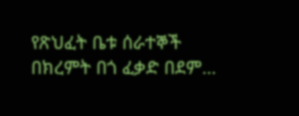የጽህፈት ቤቱ ሰራተኞች በክረምት በጎ ፈቃድ በደም…